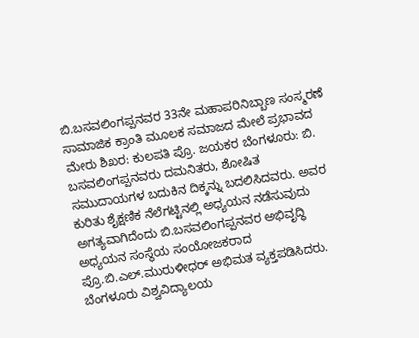ಬಿ.ಬಸವಲಿಂಗಪ್ಪನವರ 33ನೇ ಮಹಾಪರಿನಿಬ್ಬಾಣ ಸಂಸ್ಮರಣೆ
ಸಾಮಾಜಿಕ ಕ್ರಾಂತಿ ಮೂಲಕ ಸಮಾಜದ ಮೇಲೆ ಪ್ರಭಾವದ ಮೇರು ಶಿಖರ: ಕುಲಪತಿ ಪ್ರೊ. ಜಯಕರ ಬೆಂಗಳೂರು: ಬಿ. ಬಸವಲಿಂಗಪ್ಪನವರು ದಮನಿತರು, ಶೋಷಿತ ಸಮುದಾಯಗಳ ಬದುಕಿನ ದಿಕ್ಕನ್ನು ಬದಲಿಸಿದವರು. ಅವರ ಕುರಿತು ಶೈಕ್ಷಣಿಕ ನೆಲೆಗಟ್ಟಿನಲ್ಲಿ ಅಧ್ಯಯನ ನಡೆಸುವುದು ಅಗತ್ಯವಾಗಿದೆಂದು ಬಿ.ಬಸವಲಿಂಗಪ್ಪನವರ ಅಭಿವೃದ್ಧಿ ಅಧ್ಯಯನ ಸಂಸ್ಥೆಯ ಸಂಯೋಜಕರಾದ ಪ್ರೊ.ಬಿ.ಎಲ್.ಮುರುಳೀಧರ್ ಅಭಿಮತ ವ್ಯಕ್ತಪಡಿಸಿದರು. ಬೆಂಗಳೂರು ವಿಶ್ವವಿದ್ಯಾಲಯ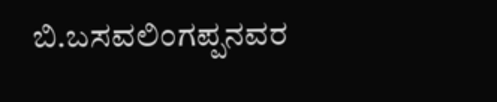ಬಿ.ಬಸವಲಿಂಗಪ್ಪನವರ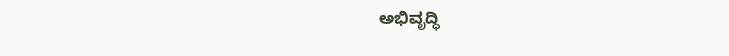ಅಭಿವೃದ್ಧಿ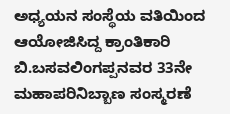ಅಧ್ಯಯನ ಸಂಸ್ಥೆಯ ವತಿಯಿಂದ ಆಯೋಜಿಸಿದ್ದ ಕ್ರಾಂತಿಕಾರಿ ಬಿ.ಬಸವಲಿಂಗಪ್ಪನವರ 33ನೇ ಮಹಾಪರಿನಿಬ್ಬಾಣ ಸಂಸ್ಮರಣೆ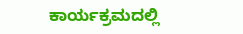ಕಾರ್ಯಕ್ರಮದಲ್ಲಿ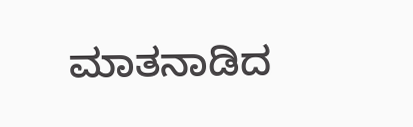ಮಾತನಾಡಿದ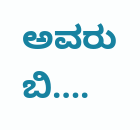ಅವರು ಬಿ….